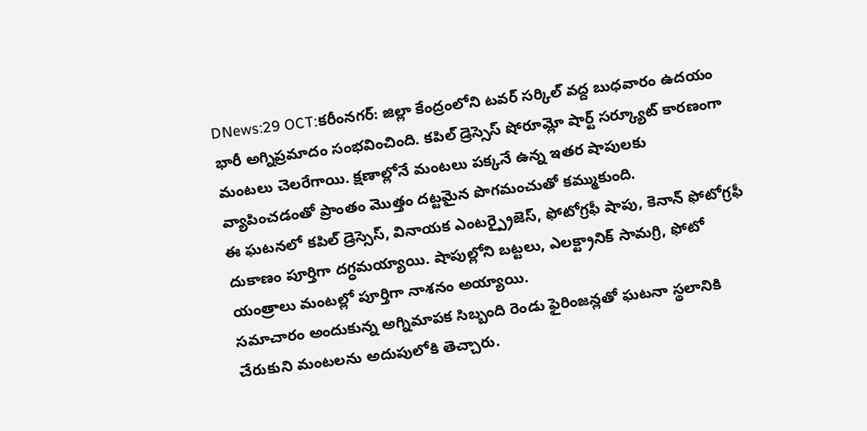DNews:29 OCT:కరీంనగర్: జిల్లా కేంద్రంలోని టవర్ సర్కిల్ వద్ద బుధవారం ఉదయం భారీ అగ్నిప్రమాదం సంభవించింది. కపిల్ డ్రెస్సెస్ షోరూమ్లో షార్ట్ సర్క్యూట్ కారణంగా మంటలు చెలరేగాయి. క్షణాల్లోనే మంటలు పక్కనే ఉన్న ఇతర షాపులకు వ్యాపించడంతో ప్రాంతం మొత్తం దట్టమైన పొగమంచుతో కమ్ముకుంది.
ఈ ఘటనలో కపిల్ డ్రెస్సెస్, వినాయక ఎంటర్ప్రైజెస్, ఫోటోగ్రఫీ షాపు, కెనాన్ ఫోటోగ్రఫీ దుకాణం పూర్తిగా దగ్ధమయ్యాయి. షాపుల్లోని బట్టలు, ఎలక్ట్రానిక్ సామగ్రి, ఫోటో యంత్రాలు మంటల్లో పూర్తిగా నాశనం అయ్యాయి.
సమాచారం అందుకున్న అగ్నిమాపక సిబ్బంది రెండు ఫైరింజన్లతో ఘటనా స్థలానికి చేరుకుని మంటలను అదుపులోకి తెచ్చారు.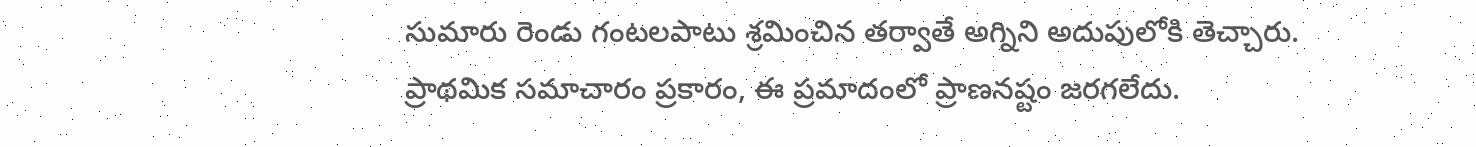సుమారు రెండు గంటలపాటు శ్రమించిన తర్వాతే అగ్నిని అదుపులోకి తెచ్చారు.
ప్రాథమిక సమాచారం ప్రకారం, ఈ ప్రమాదంలో ప్రాణనష్టం జరగలేదు.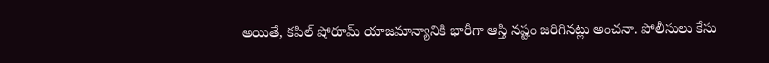అయితే, కపిల్ షోరూమ్ యాజమాన్యానికి భారీగా ఆస్తి నష్టం జరిగినట్లు అంచనా. పోలీసులు కేసు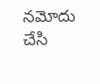నమోదు చేసి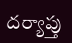దర్యాప్తు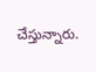చేస్తున్నారు.